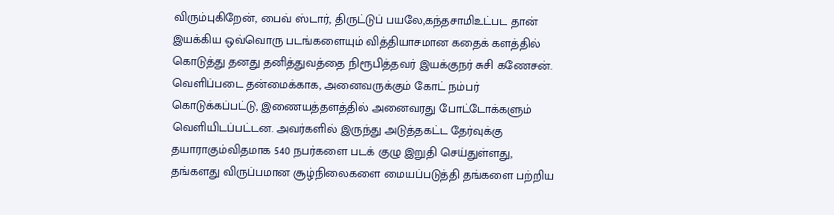விரும்புகிறேன், பைவ் ஸ்டார், திருட்டுப் பயலே,கந்தசாமிஉட்பட தான் இயக்கிய ஒவ்வொரு படங்களையும் வித்தியாசமான கதைக் களத்தில் கொடுத்து தனது தனித்துவத்தை நிரூபித்தவர் இயக்குநர் சுசி கணேசன்.
வெளிப்படை தன்மைக்காக, அனைவருக்கும் கோட் நம்பர் கொடுக்கப்பட்டு, இணையத்தளத்தில் அனைவரது போட்டோக்களும் வெளியிடப்பட்டன. அவர்களில் இருந்து அடுத்தகட்ட தேர்வுக்கு தயாராகும்விதமாக 540 நபர்களை படக் குழு இறுதி செய்துள்ளது,
தங்களது விருப்பமான சூழ்நிலைகளை மையப்படுத்தி தங்களை பற்றிய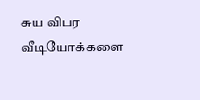சுய விபர வீடியோக்களை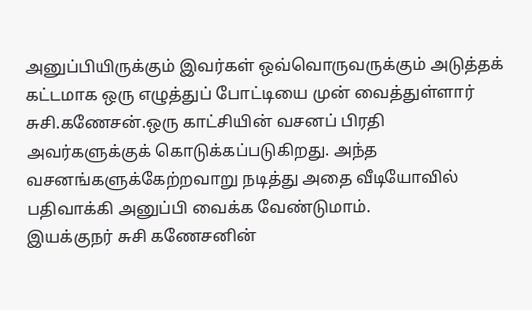அனுப்பியிருக்கும் இவர்கள் ஒவ்வொருவருக்கும் அடுத்தக் கட்டமாக ஒரு எழுத்துப் போட்டியை முன் வைத்துள்ளார் சுசி.கணேசன்.ஒரு காட்சியின் வசனப் பிரதி அவர்களுக்குக் கொடுக்கப்படுகிறது. அந்த வசனங்களுக்கேற்றவாறு நடித்து அதை வீடியோவில் பதிவாக்கி அனுப்பி வைக்க வேண்டுமாம்.
இயக்குநர் சுசி கணேசனின்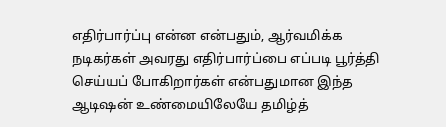எதிர்பார்ப்பு என்ன என்பதும், ஆர்வமிக்க நடிகர்கள் அவரது எதிர்பார்ப்பை எப்படி பூர்த்தி செய்யப் போகிறார்கள் என்பதுமான இந்த ஆடிஷன் உண்மையிலேயே தமிழ்த்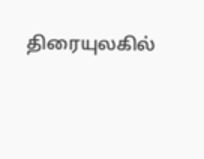திரையுலகில்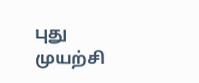புது முயற்சி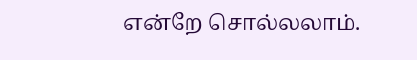என்றே சொல்லலாம்.